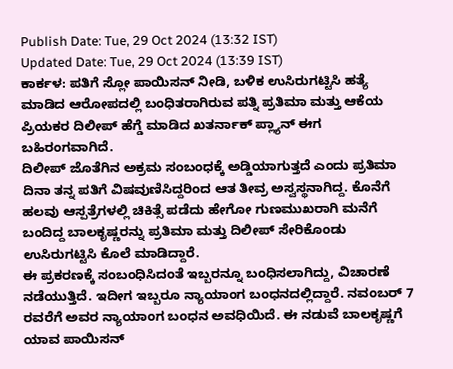Publish Date: Tue, 29 Oct 2024 (13:32 IST)
Updated Date: Tue, 29 Oct 2024 (13:39 IST)
ಕಾರ್ಕಳ: ಪತಿಗೆ ಸ್ಲೋ ಪಾಯಿಸನ್ ನೀಡಿ, ಬಳಿಕ ಉಸಿರುಗಟ್ಟಿಸಿ ಹತ್ಯೆ ಮಾಡಿದ ಆರೋಪದಲ್ಲಿ ಬಂಧಿತರಾಗಿರುವ ಪತ್ನಿ ಪ್ರತಿಮಾ ಮತ್ತು ಆಕೆಯ ಪ್ರಿಯಕರ ದಿಲೀಪ್ ಹೆಗ್ಡೆ ಮಾಡಿದ ಖತರ್ನಾಕ್ ಪ್ಲ್ಯಾನ್ ಈಗ ಬಹಿರಂಗವಾಗಿದೆ.
ದಿಲೀಪ್ ಜೊತೆಗಿನ ಅಕ್ರಮ ಸಂಬಂಧಕ್ಕೆ ಅಡ್ಡಿಯಾಗುತ್ತದೆ ಎಂದು ಪ್ರತಿಮಾ ದಿನಾ ತನ್ನ ಪತಿಗೆ ವಿಷವುಣಿಸಿದ್ದರಿಂದ ಆತ ತೀವ್ರ ಅಸ್ವಸ್ಥನಾಗಿದ್ದ. ಕೊನೆಗೆ ಹಲವು ಆಸ್ಪತ್ರೆಗಳಲ್ಲಿ ಚಿಕಿತ್ಸೆ ಪಡೆದು ಹೇಗೋ ಗುಣಮುಖರಾಗಿ ಮನೆಗೆ ಬಂದಿದ್ದ ಬಾಲಕೃಷ್ಣರನ್ನು ಪ್ರತಿಮಾ ಮತ್ತು ದಿಲೀಪ್ ಸೇರಿಕೊಂಡು ಉಸಿರುಗಟ್ಟಿಸಿ ಕೊಲೆ ಮಾಡಿದ್ದಾರೆ.
ಈ ಪ್ರಕರಣಕ್ಕೆ ಸಂಬಂಧಿಸಿದಂತೆ ಇಬ್ಬರನ್ನೂ ಬಂಧಿಸಲಾಗಿದ್ದು, ವಿಚಾರಣೆ ನಡೆಯುತ್ತಿದೆ. ಇದೀಗ ಇಬ್ಬರೂ ನ್ಯಾಯಾಂಗ ಬಂಧನದಲ್ಲಿದ್ದಾರೆ. ನವಂಬರ್ 7 ರವರೆಗೆ ಅವರ ನ್ಯಾಯಾಂಗ ಬಂಧನ ಅವಧಿಯಿದೆ. ಈ ನಡುವೆ ಬಾಲಕೃಷ್ಣಗೆ ಯಾವ ಪಾಯಿಸನ್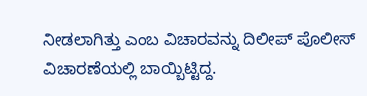ನೀಡಲಾಗಿತ್ತು ಎಂಬ ವಿಚಾರವನ್ನು ದಿಲೀಪ್ ಪೊಲೀಸ್ ವಿಚಾರಣೆಯಲ್ಲಿ ಬಾಯ್ಬಿಟ್ಟಿದ್ದ.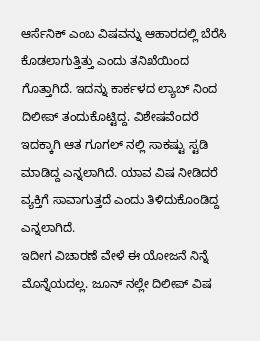ಆರ್ಸೆನಿಕ್ ಎಂಬ ವಿಷವನ್ನು ಆಹಾರದಲ್ಲಿ ಬೆರೆಸಿ ಕೊಡಲಾಗುತ್ತಿತ್ತು ಎಂದು ತನಿಖೆಯಿಂದ ಗೊತ್ತಾಗಿದೆ. ಇದನ್ನು ಕಾರ್ಕಳದ ಲ್ಯಾಬ್ ನಿಂದ ದಿಲೀಪ್ ತಂದುಕೊಟ್ಟಿದ್ದ. ವಿಶೇಷವೆಂದರೆ ಇದಕ್ಕಾಗಿ ಆತ ಗೂಗಲ್ ನಲ್ಲಿ ಸಾಕಷ್ಟು ಸ್ಟಡಿ ಮಾಡಿದ್ದ ಎನ್ನಲಾಗಿದೆ. ಯಾವ ವಿಷ ನೀಡಿದರೆ ವ್ಯಕ್ತಿಗೆ ಸಾವಾಗುತ್ತದೆ ಎಂದು ತಿಳಿದುಕೊಂಡಿದ್ದ ಎನ್ನಲಾಗಿದೆ.
ಇದೀಗ ವಿಚಾರಣೆ ವೇಳೆ ಈ ಯೋಜನೆ ನಿನ್ನೆ ಮೊನ್ನೆಯದಲ್ಲ. ಜೂನ್ ನಲ್ಲೇ ದಿಲೀಪ್ ವಿಷ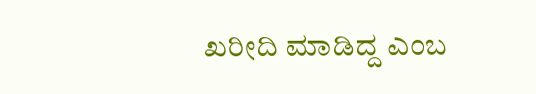ಖರೀದಿ ಮಾಡಿದ್ದ ಎಂಬ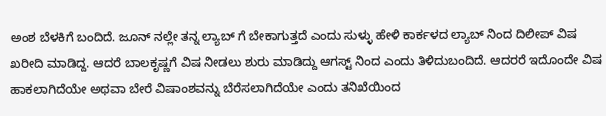ಅಂಶ ಬೆಳಕಿಗೆ ಬಂದಿದೆ. ಜೂನ್ ನಲ್ಲೇ ತನ್ನ ಲ್ಯಾಬ್ ಗೆ ಬೇಕಾಗುತ್ತದೆ ಎಂದು ಸುಳ್ಳು ಹೇಳಿ ಕಾರ್ಕಳದ ಲ್ಯಾಬ್ ನಿಂದ ದಿಲೀಪ್ ವಿಷ ಖರೀದಿ ಮಾಡಿದ್ದ. ಆದರೆ ಬಾಲಕೃಷ್ಣಗೆ ವಿಷ ನೀಡಲು ಶುರು ಮಾಡಿದ್ದು ಆಗಸ್ಟ್ ನಿಂದ ಎಂದು ತಿಳಿದುಬಂದಿದೆ. ಆದರರೆ ಇದೊಂದೇ ವಿಷ ಹಾಕಲಾಗಿದೆಯೇ ಅಥವಾ ಬೇರೆ ವಿಷಾಂಶವನ್ನು ಬೆರೆಸಲಾಗಿದೆಯೇ ಎಂದು ತನಿಖೆಯಿಂದ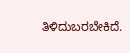ತಿಳಿದುಬರಬೇಕಿದೆ.